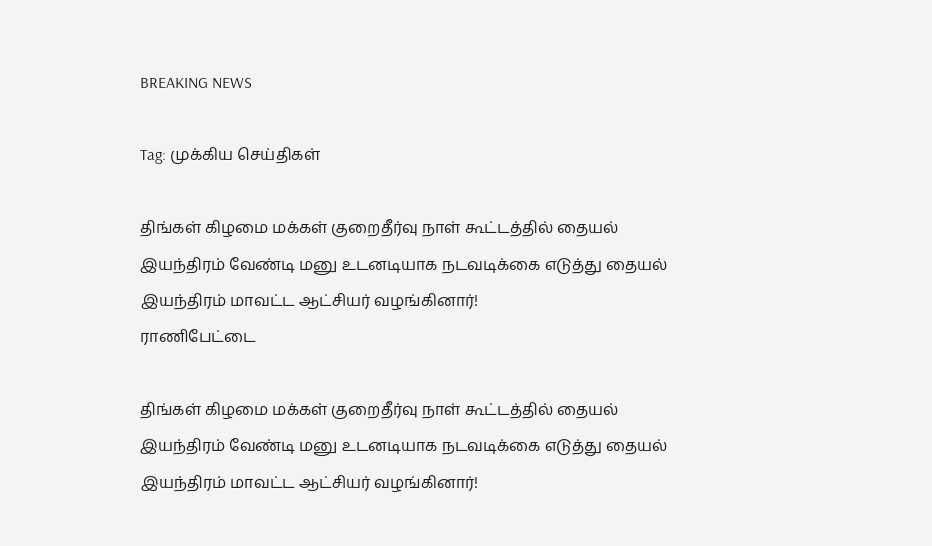BREAKING NEWS

Tag: முக்கிய செய்திகள்

திங்கள் கிழமை மக்கள் குறைதீர்வு நாள் கூட்டத்தில் தையல் இயந்திரம் வேண்டி மனு உடனடியாக நடவடிக்கை எடுத்து தையல் இயந்திரம் மாவட்ட ஆட்சியர் வழங்கினார்!
ராணிபேட்டை

திங்கள் கிழமை மக்கள் குறைதீர்வு நாள் கூட்டத்தில் தையல் இயந்திரம் வேண்டி மனு உடனடியாக நடவடிக்கை எடுத்து தையல் இயந்திரம் மாவட்ட ஆட்சியர் வழங்கினார்!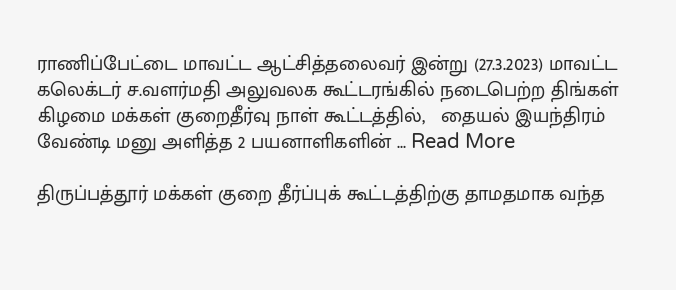ராணிப்பேட்டை மாவட்ட ஆட்சித்தலைவர் இன்று (27.3.2023) மாவட்ட கலெக்டர் ச.வளர்மதி அலுவலக கூட்டரங்கில் நடைபெற்ற திங்கள் கிழமை மக்கள் குறைதீர்வு நாள் கூட்டத்தில்,   தையல் இயந்திரம் வேண்டி மனு அளித்த 2 பயனாளிகளின் ... Read More

திருப்பத்தூர் மக்கள் குறை தீர்ப்புக் கூட்டத்திற்கு தாமதமாக வந்த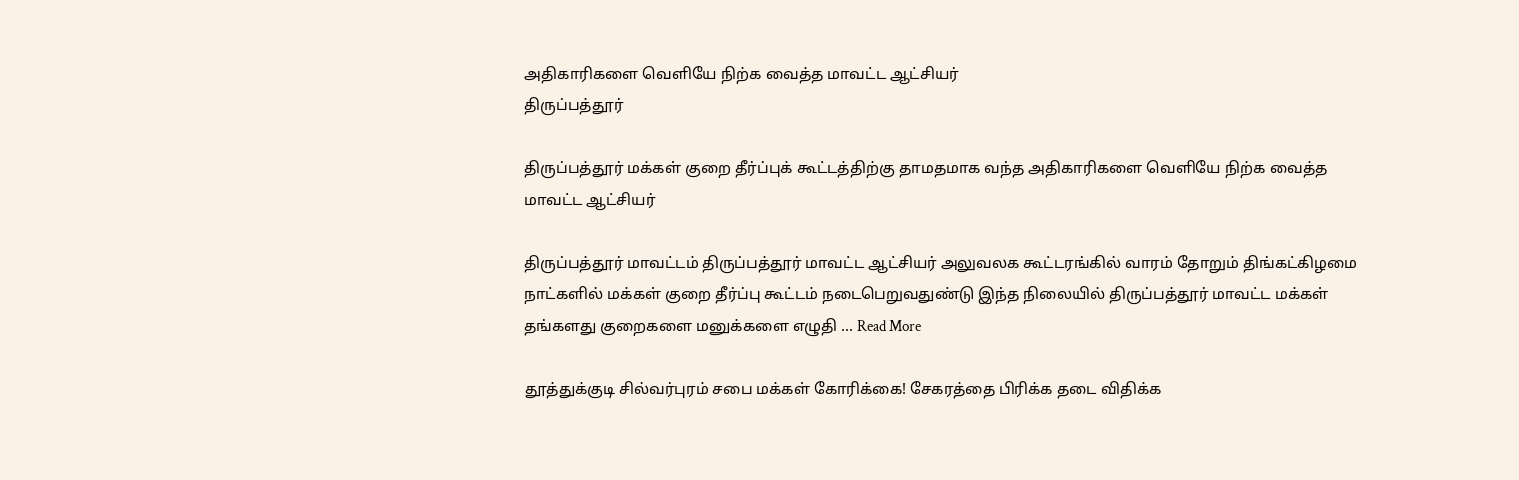அதிகாரிகளை வெளியே நிற்க வைத்த மாவட்ட ஆட்சியர்
திருப்பத்தூர்

திருப்பத்தூர் மக்கள் குறை தீர்ப்புக் கூட்டத்திற்கு தாமதமாக வந்த அதிகாரிகளை வெளியே நிற்க வைத்த மாவட்ட ஆட்சியர்

திருப்பத்தூர் மாவட்டம் திருப்பத்தூர் மாவட்ட ஆட்சியர் அலுவலக கூட்டரங்கில் வாரம் தோறும் திங்கட்கிழமை நாட்களில் மக்கள் குறை தீர்ப்பு கூட்டம் நடைபெறுவதுண்டு இந்த நிலையில் திருப்பத்தூர் மாவட்ட மக்கள் தங்களது குறைகளை மனுக்களை எழுதி ... Read More

தூத்துக்குடி சில்வர்புரம் சபை மக்கள் கோரிக்கை! சேகரத்தை பிரிக்க தடை விதிக்க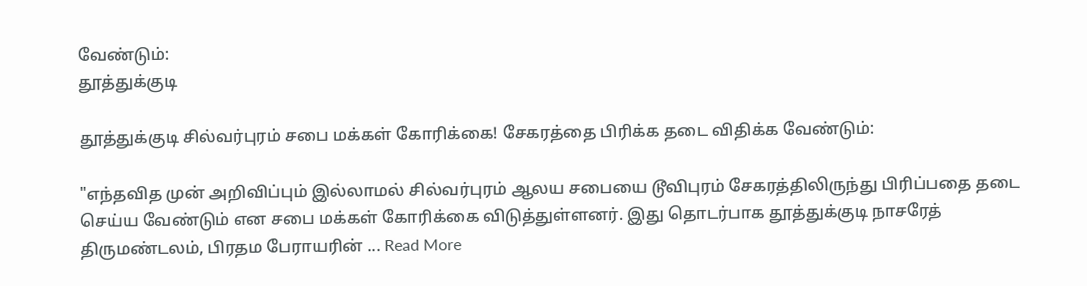வேண்டும்:
தூத்துக்குடி

தூத்துக்குடி சில்வர்புரம் சபை மக்கள் கோரிக்கை! சேகரத்தை பிரிக்க தடை விதிக்க வேண்டும்:

"எந்தவித முன் அறிவிப்பும் இல்லாமல் சில்வர்புரம் ஆலய சபையை டூவிபுரம் சேகரத்திலிருந்து பிரிப்பதை தடை செய்ய வேண்டும் என சபை மக்கள் கோரிக்கை விடுத்துள்ளனர். இது தொடர்பாக தூத்துக்குடி நாசரேத் திருமண்டலம், பிரதம பேராயரின் ... Read More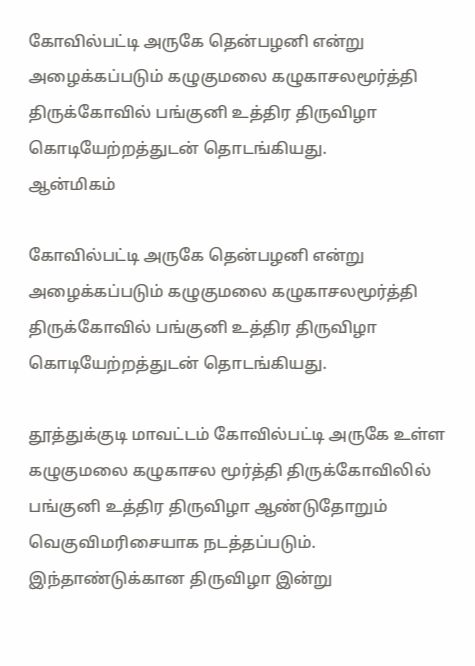கோவில்பட்டி அருகே தென்பழனி என்று அழைக்கப்படும் கழுகுமலை கழுகாசலமூர்த்தி திருக்கோவில் பங்குனி உத்திர திருவிழா கொடியேற்றத்துடன் தொடங்கியது.
ஆன்மிகம்

கோவில்பட்டி அருகே தென்பழனி என்று அழைக்கப்படும் கழுகுமலை கழுகாசலமூர்த்தி திருக்கோவில் பங்குனி உத்திர திருவிழா கொடியேற்றத்துடன் தொடங்கியது.

தூத்துக்குடி மாவட்டம் கோவில்பட்டி அருகே உள்ள கழுகுமலை கழுகாசல மூர்த்தி திருக்கோவிலில் பங்குனி உத்திர திருவிழா ஆண்டுதோறும் வெகுவிமரிசையாக நடத்தப்படும். இந்தாண்டுக்கான திருவிழா இன்று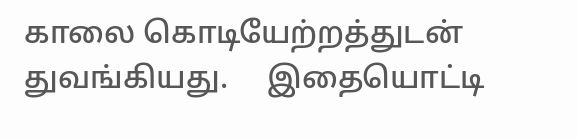காலை கொடியேற்றத்துடன் துவங்கியது.     இதையொட்டி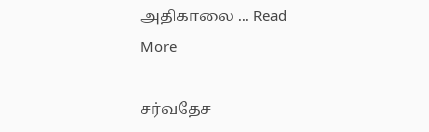அதிகாலை ... Read More

சர்வதேச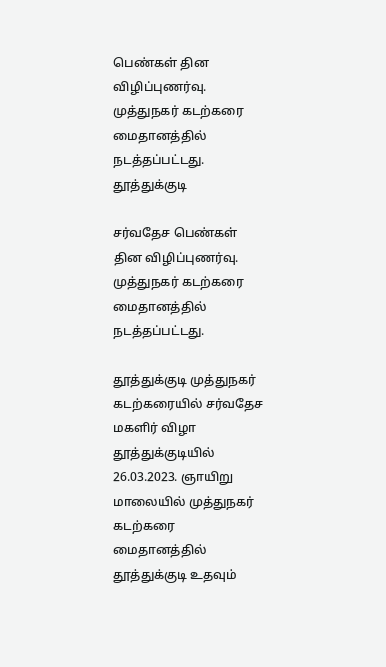பெண்கள் தின விழிப்புணர்வு. முத்துநகர் கடற்கரை மைதானத்தில் நடத்தப்பட்டது.
தூத்துக்குடி

சர்வதேச பெண்கள் தின விழிப்புணர்வு. முத்துநகர் கடற்கரை மைதானத்தில் நடத்தப்பட்டது.

தூத்துக்குடி முத்துநகர் கடற்கரையில் சர்வதேச மகளிர் விழா தூத்துக்குடியில் 26.03.2023. ஞாயிறு மாலையில் முத்துநகர் கடற்கரை மைதானத்தில் தூத்துக்குடி உதவும்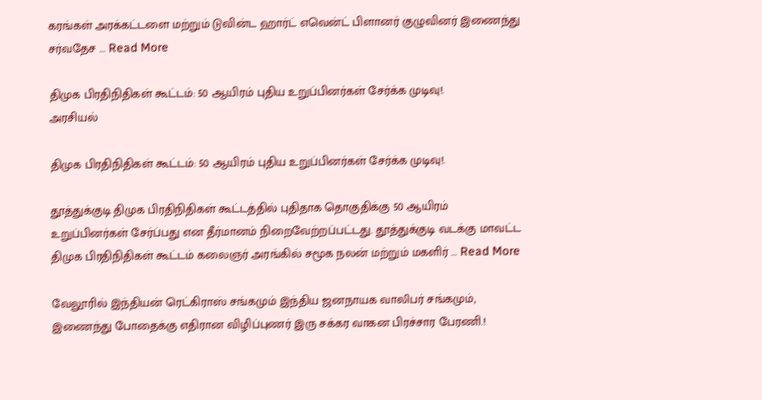கரங்கள் அரக்கட்டளை மற்றும் டுவின்ட ஹார்ட் எவென்ட் பிளானர் குழுவினர் இணைந்து சர்வதேச ... Read More

திமுக பிரதிநிதிகள் கூட்டம்: 50 ஆயிரம் புதிய உறுப்பினர்கள் சேர்க்க முடிவு!.
அரசியல்

திமுக பிரதிநிதிகள் கூட்டம்: 50 ஆயிரம் புதிய உறுப்பினர்கள் சேர்க்க முடிவு!.

தூத்துக்குடி திமுக பிரதிநிதிகள் கூட்டத்தில் புதிதாக தொகுதிக்கு 50 ஆயிரம் உறுப்பினர்கள் சேர்ப்பது என தீர்மானம் நிறைவேற்றப்பட்டது. தூத்துக்குடி வடக்கு மாவட்ட திமுக பிரதிநிதிகள் கூட்டம் கலைஞர் அரங்கில் சமூக நலன் மற்றும் மகளிர் ... Read More

வேலூரில் இந்தியன் ரெட்கிராஸ் சங்கமும் இந்திய ஜனநாயக வாலிபர் சங்கமும், இணைந்து போதைக்கு எதிரான விழிப்புணர் இரு சக்கர வாகன பிரச்சார பேரணி.!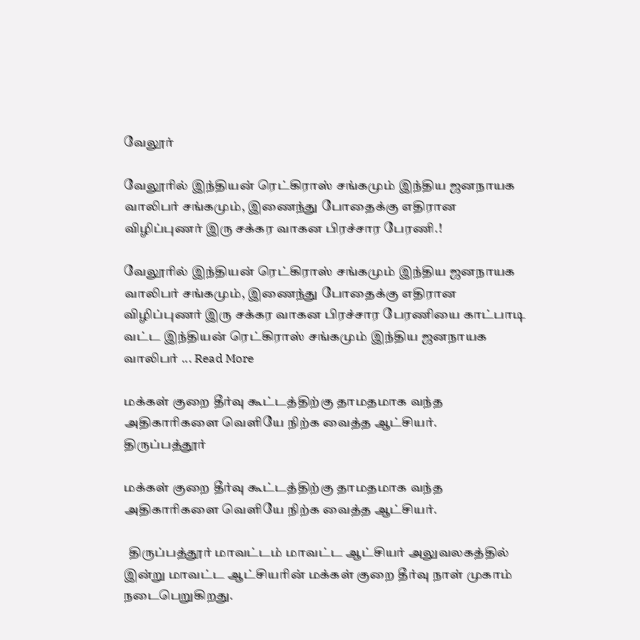வேலூர்

வேலூரில் இந்தியன் ரெட்கிராஸ் சங்கமும் இந்திய ஜனநாயக வாலிபர் சங்கமும், இணைந்து போதைக்கு எதிரான விழிப்புணர் இரு சக்கர வாகன பிரச்சார பேரணி.!

வேலூரில் இந்தியன் ரெட்கிராஸ் சங்கமும் இந்திய ஜனநாயக வாலிபர் சங்கமும், இணைந்து போதைக்கு எதிரான விழிப்புணர் இரு சக்கர வாகன பிரச்சார பேரணியை காட்பாடி வட்ட இந்தியன் ரெட்கிராஸ் சங்கமும் இந்திய ஜனநாயக வாலிபர் ... Read More

மக்கள் குறை தீர்வு கூட்டத்திற்கு தாமதமாக வந்த அதிகாரிகளை வெளியே நிற்க வைத்த ஆட்சியர்.
திருப்பத்தூர்

மக்கள் குறை தீர்வு கூட்டத்திற்கு தாமதமாக வந்த அதிகாரிகளை வெளியே நிற்க வைத்த ஆட்சியர்.

  திருப்பத்தூர் மாவட்டம் மாவட்ட ஆட்சியர் அலுவலகத்தில் இன்று மாவட்ட ஆட்சியரின் மக்கள் குறை தீர்வு நாள் முகாம் நடைபெறுகிறது.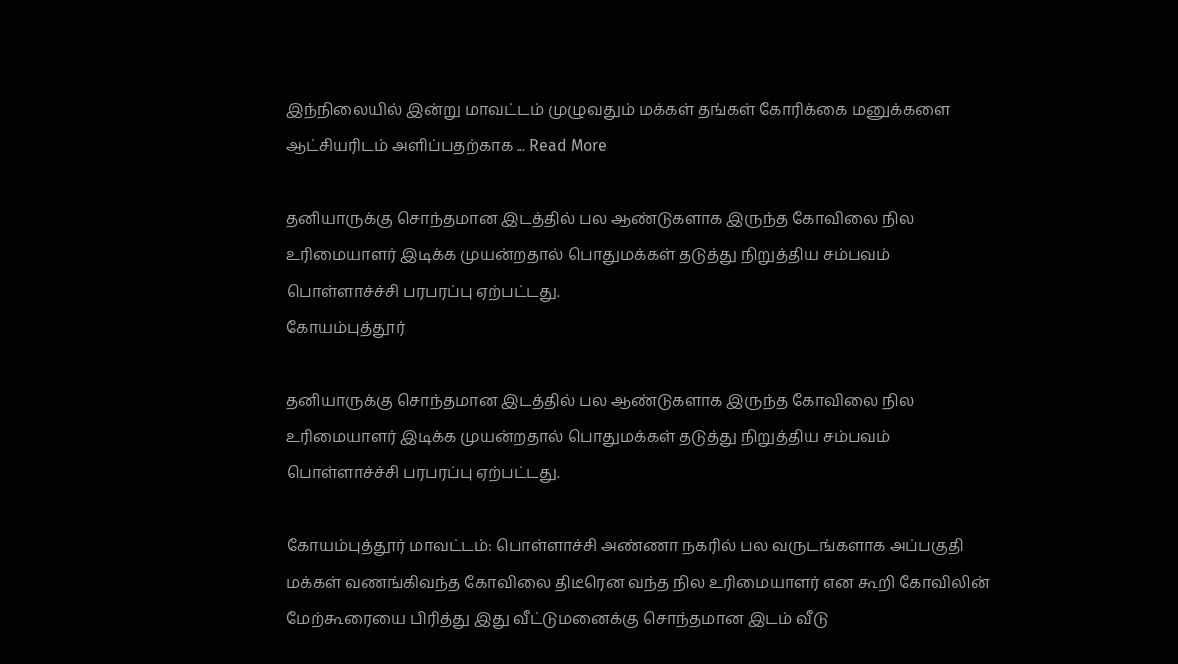இந்நிலையில் இன்று மாவட்டம் முழுவதும் மக்கள் தங்கள் கோரிக்கை மனுக்களை ஆட்சியரிடம் அளிப்பதற்காக ... Read More

தனியாருக்கு சொந்தமான இடத்தில் பல ஆண்டுகளாக இருந்த கோவிலை நில உரிமையாளர் இடிக்க முயன்றதால் பொதுமக்கள் தடுத்து நிறுத்திய சம்பவம் பொள்ளாச்ச்சி பரபரப்பு ஏற்பட்டது.
கோயம்புத்தூர்

தனியாருக்கு சொந்தமான இடத்தில் பல ஆண்டுகளாக இருந்த கோவிலை நில உரிமையாளர் இடிக்க முயன்றதால் பொதுமக்கள் தடுத்து நிறுத்திய சம்பவம் பொள்ளாச்ச்சி பரபரப்பு ஏற்பட்டது.

கோயம்புத்தூர் மாவட்டம்: பொள்ளாச்சி அண்ணா நகரில் பல வருடங்களாக அப்பகுதி மக்கள் வணங்கிவந்த கோவிலை திடீரென வந்த நில உரிமையாளர் என கூறி கோவிலின் மேற்கூரையை பிரித்து இது வீட்டுமனைக்கு சொந்தமான இடம் வீடு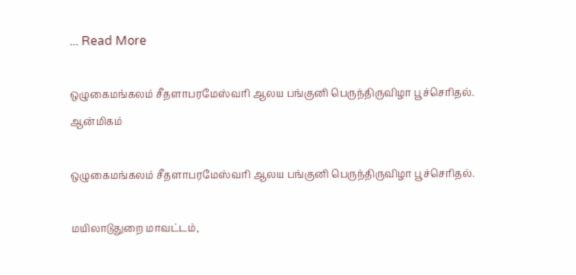... Read More

ஒழுகைமங்கலம் சீதளாபரமேஸ்வரி ஆலய பங்குனி பெருந்திருவிழா பூச்செரிதல்.
ஆன்மிகம்

ஒழுகைமங்கலம் சீதளாபரமேஸ்வரி ஆலய பங்குனி பெருந்திருவிழா பூச்செரிதல்.

மயிலாடுதுறை மாவட்டம்,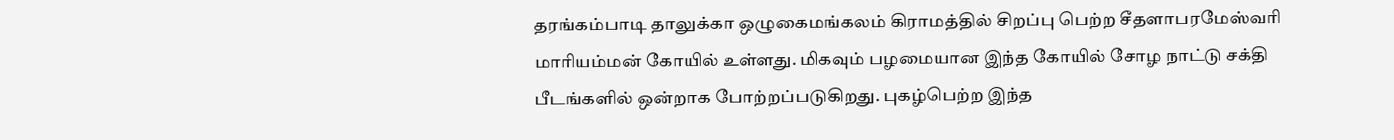தரங்கம்பாடி தாலுக்கா ஒழுகைமங்கலம் கிராமத்தில் சிறப்பு பெற்ற சீதளாபரமேஸ்வரி மாரியம்மன் கோயில் உள்ளது. மிகவும் பழமையான இந்த கோயில் சோழ நாட்டு சக்தி பீடங்களில் ஒன்றாக போற்றப்படுகிறது. புகழ்பெற்ற இந்த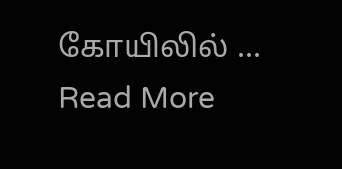கோயிலில் ... Read More